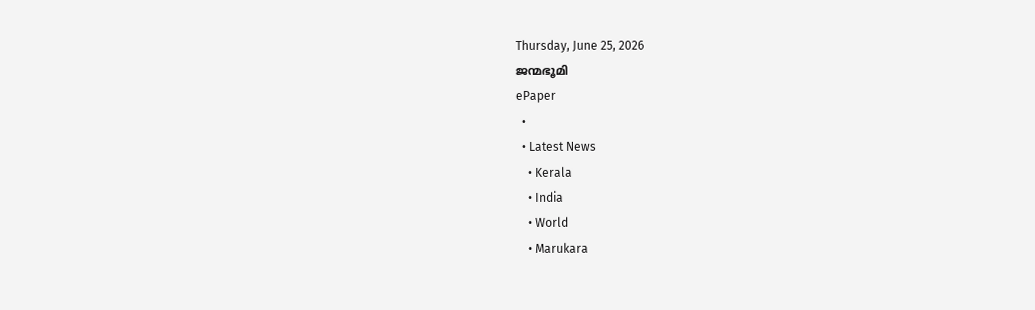Thursday, June 25, 2026
ജന്മഭൂമി
ePaper
  •
  • Latest News
    • Kerala
    • India
    • World
    • Marukara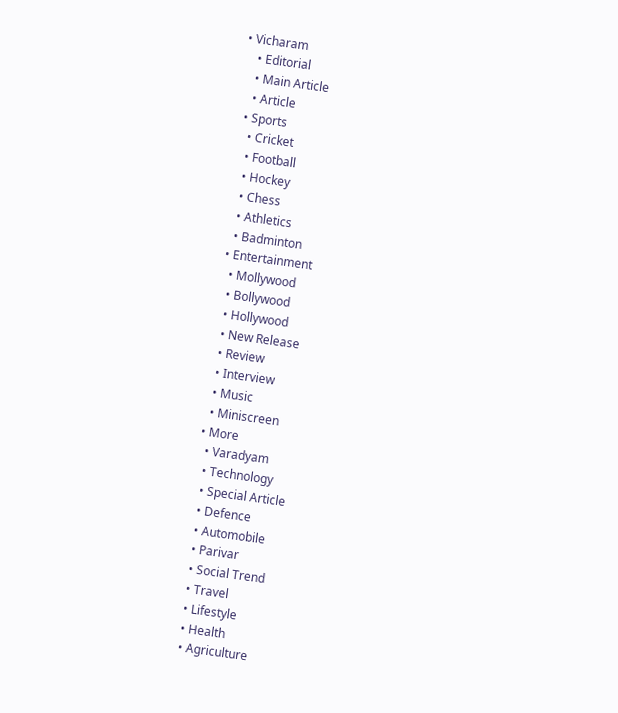• Vicharam
    • Editorial
    • Main Article
    • Article
  • Sports
    • Cricket
    • Football
    • Hockey
    • Chess
    • Athletics
    • Badminton
  • Entertainment
    • Mollywood
    • Bollywood
    • Hollywood
    • New Release
    • Review
    • Interview
    • Music
    • Miniscreen
  • More
    • Varadyam
    • Technology
    • Special Article
    • Defence
    • Automobile
    • Parivar
    • Social Trend
    • Travel
    • Lifestyle
    • Health
    • Agriculture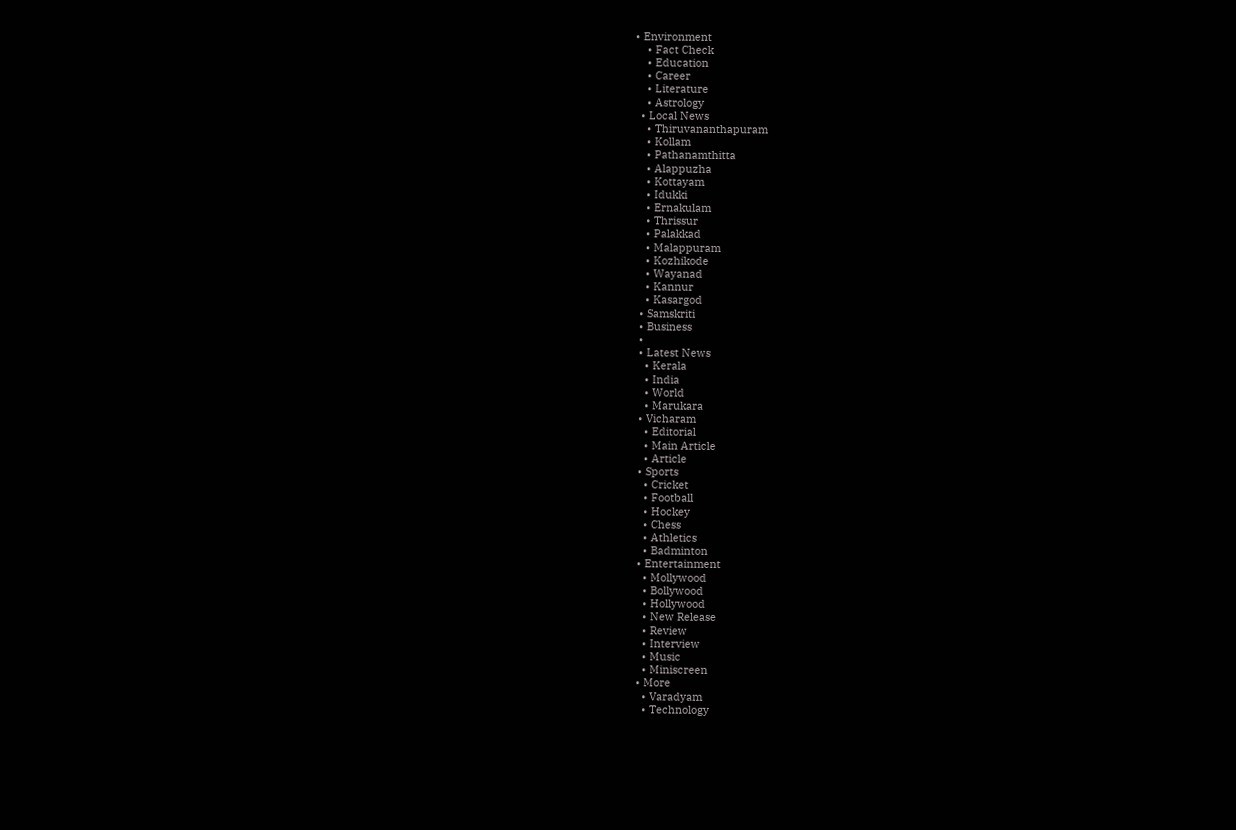• Environment
    • Fact Check
    • Education
    • Career
    • Literature
    • Astrology
  • Local News
    • Thiruvananthapuram
    • Kollam
    • Pathanamthitta
    • Alappuzha
    • Kottayam
    • Idukki
    • Ernakulam
    • Thrissur
    • Palakkad
    • Malappuram
    • Kozhikode
    • Wayanad
    • Kannur
    • Kasargod
  • Samskriti
  • Business
  •
  • Latest News
    • Kerala
    • India
    • World
    • Marukara
  • Vicharam
    • Editorial
    • Main Article
    • Article
  • Sports
    • Cricket
    • Football
    • Hockey
    • Chess
    • Athletics
    • Badminton
  • Entertainment
    • Mollywood
    • Bollywood
    • Hollywood
    • New Release
    • Review
    • Interview
    • Music
    • Miniscreen
  • More
    • Varadyam
    • Technology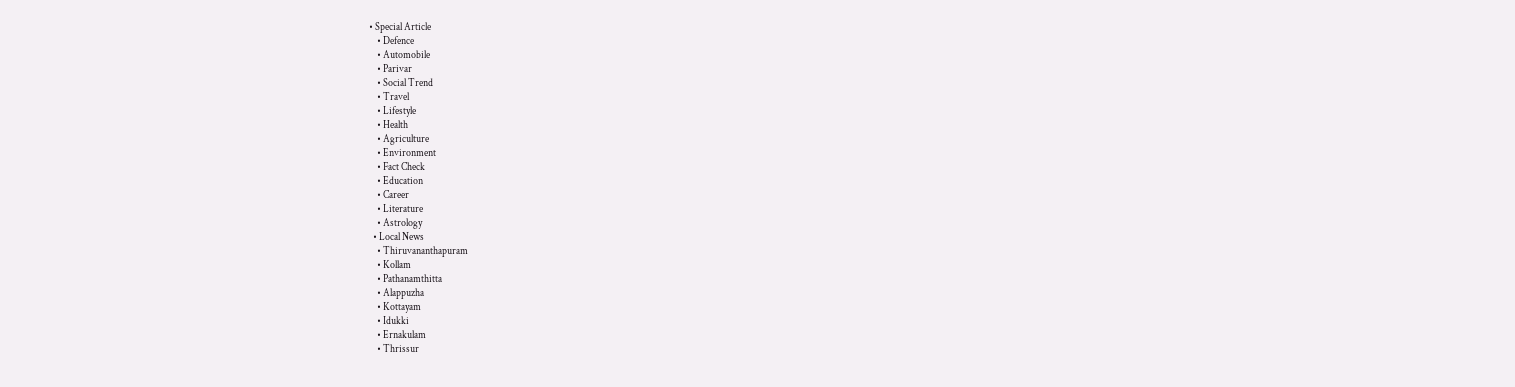• Special Article
    • Defence
    • Automobile
    • Parivar
    • Social Trend
    • Travel
    • Lifestyle
    • Health
    • Agriculture
    • Environment
    • Fact Check
    • Education
    • Career
    • Literature
    • Astrology
  • Local News
    • Thiruvananthapuram
    • Kollam
    • Pathanamthitta
    • Alappuzha
    • Kottayam
    • Idukki
    • Ernakulam
    • Thrissur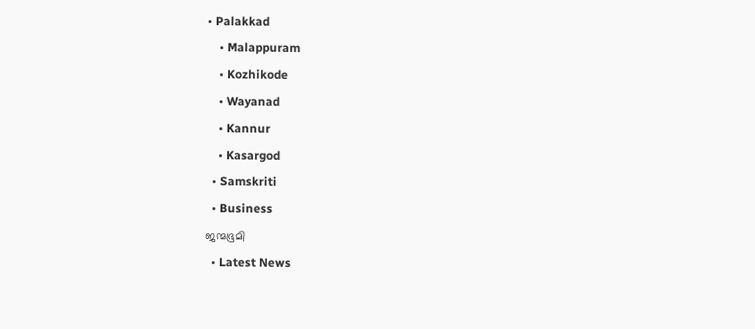• Palakkad
    • Malappuram
    • Kozhikode
    • Wayanad
    • Kannur
    • Kasargod
  • Samskriti
  • Business
ജന്മഭൂമി
  • Latest News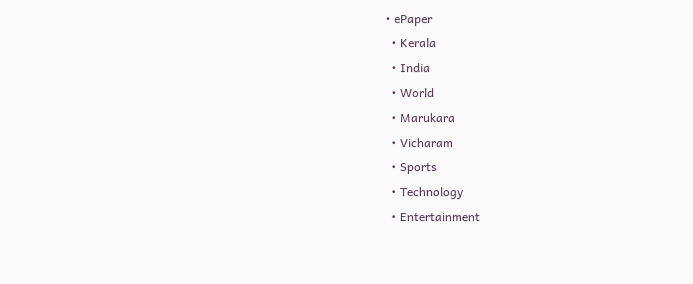• ePaper
  • Kerala
  • India
  • World
  • Marukara
  • Vicharam
  • Sports
  • Technology
  • Entertainment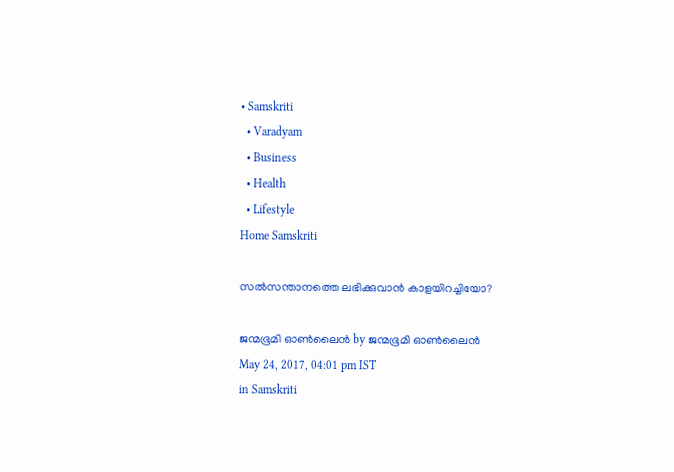• Samskriti
  • Varadyam
  • Business
  • Health
  • Lifestyle
Home Samskriti

സല്‍സന്താനത്തെ ലഭിക്കുവാന്‍ കാളയിറച്ചിയോ?

ജന്മഭൂമി ഓണ്‍ലൈന്‍ by ജന്മഭൂമി ഓണ്‍ലൈന്‍
May 24, 2017, 04:01 pm IST
in Samskriti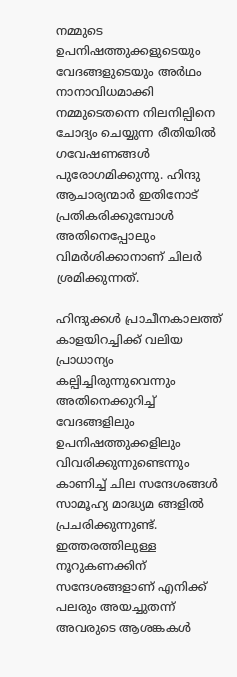നമ്മുടെ ഉപനിഷത്തുക്കളുടെയും വേദങ്ങളുടെയും അര്‍ഥം നാനാവിധമാക്കി നമ്മുടെതന്നെ നിലനില്പിനെ ചോദ്യം ചെയ്യുന്ന രീതിയില്‍ ഗവേഷണങ്ങള്‍ പുരോഗമിക്കുന്നു. ഹിന്ദു ആചാര്യന്മാര്‍ ഇതിനോട് പ്രതികരിക്കുമ്പോള്‍ അതിനെപ്പോലും വിമര്‍ശിക്കാനാണ് ചിലര്‍ ശ്രമിക്കുന്നത്.

ഹിന്ദുക്കള്‍ പ്രാചീനകാലത്ത് കാളയിറച്ചിക്ക് വലിയ പ്രാധാന്യം കല്പിച്ചിരുന്നുവെന്നും അതിനെക്കുറിച്ച് വേദങ്ങളിലും ഉപനിഷത്തുക്കളിലും വിവരിക്കുന്നുണ്ടെന്നും കാണിച്ച് ചില സന്ദേശങ്ങള്‍ സാമൂഹ്യ മാദ്ധ്യമ ങ്ങളില്‍ പ്രചരിക്കുന്നുണ്ട്. ഇത്തരത്തിലുള്ള നൂറുകണക്കിന് സന്ദേശങ്ങളാണ് എനിക്ക് പലരും അയച്ചുതന്ന് അവരുടെ ആശങ്കകള്‍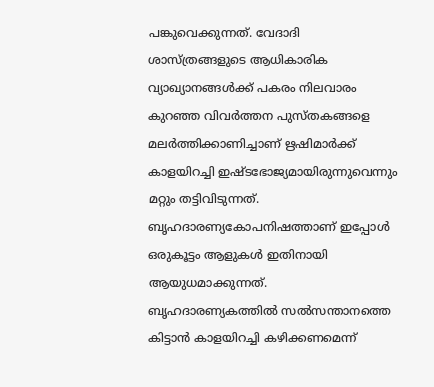പങ്കുവെക്കുന്നത്. വേദാദി ശാസ്ത്രങ്ങളുടെ ആധികാരിക വ്യാഖ്യാനങ്ങള്‍ക്ക് പകരം നിലവാരം കുറഞ്ഞ വിവര്‍ത്തന പുസ്തകങ്ങളെ മലര്‍ത്തിക്കാണിച്ചാണ് ഋഷിമാര്‍ക്ക് കാളയിറച്ചി ഇഷ്ടഭോജ്യമായിരുന്നുവെന്നും മറ്റും തട്ടിവിടുന്നത്. ബൃഹദാരണ്യകോപനിഷത്താണ് ഇപ്പോള്‍ ഒരുകൂട്ടം ആളുകള്‍ ഇതിനായി ആയുധമാക്കുന്നത്. ബൃഹദാരണ്യകത്തില്‍ സല്‍സന്താനത്തെ കിട്ടാന്‍ കാളയിറച്ചി കഴിക്കണമെന്ന്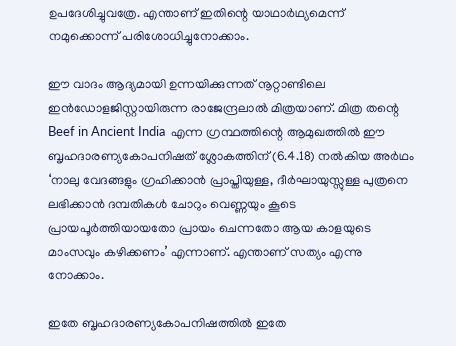ഉപദേശിച്ചുവത്രേ. എന്താണ് ഇതിന്റെ യാഥാര്‍ഥ്യമെന്ന് നമുക്കൊന്ന് പരിശോധിച്ചുനോക്കാം.

ഈ വാദം ആദ്യമായി ഉന്നയിക്കുന്നത് നൂറ്റാണ്ടിലെ ഇന്‍ഡോളജിസ്റ്റായിരുന്ന രാജേന്ദ്രലാല്‍ മിത്രയാണ്. മിത്ര തന്റെ Beef in Ancient India  എന്ന ഗ്രന്ഥത്തിന്റെ ആമുഖത്തില്‍ ഈ ബൃഹദാരണ്യകോപനിഷത് ശ്ലോകത്തിന് (6.4.18) നല്‍കിയ അര്‍ഥം ‘നാലു വേദങ്ങളും ഗ്രഹിക്കാന്‍ പ്രാപ്തിയുള്ള, ദീര്‍ഘായുസ്സുള്ള പുത്രനെ ലഭിക്കാന്‍ ദമ്പതികള്‍ ചോറും വെണ്ണയും കൂടെ പ്രായപൂര്‍ത്തിയായതോ പ്രായം ചെന്നതോ ആയ കാളയുടെ മാംസവും കഴിക്കണം’ എന്നാണ്. എന്താണ് സത്യം എന്നു നോക്കാം.

ഇതേ ബൃഹദാരണ്യകോപനിഷത്തില്‍ ഇതേ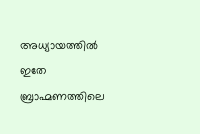അധ്യായത്തില്‍ ഇതേ ബ്രാഹ്മണത്തിലെ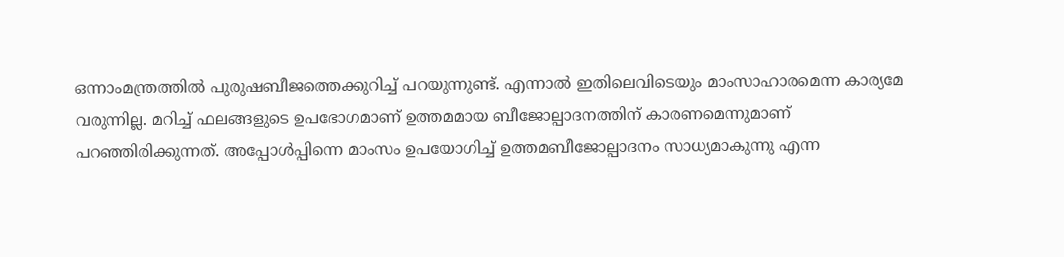ഒന്നാംമന്ത്രത്തില്‍ പുരുഷബീജത്തെക്കുറിച്ച് പറയുന്നുണ്ട്. എന്നാല്‍ ഇതിലെവിടെയും മാംസാഹാരമെന്ന കാര്യമേ വരുന്നില്ല. മറിച്ച് ഫലങ്ങളുടെ ഉപഭോഗമാണ് ഉത്തമമായ ബീജോല്പാദനത്തിന് കാരണമെന്നുമാണ് പറഞ്ഞിരിക്കുന്നത്. അപ്പോള്‍പ്പിന്നെ മാംസം ഉപയോഗിച്ച് ഉത്തമബീജോല്പാദനം സാധ്യമാകുന്നു എന്ന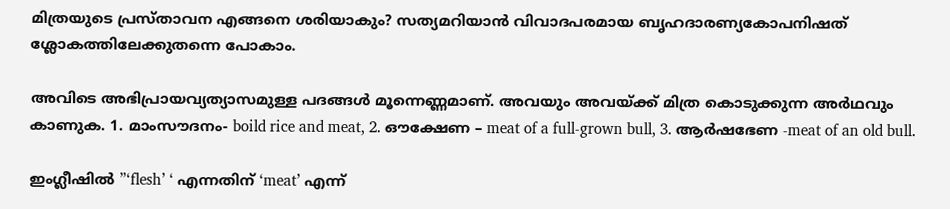മിത്രയുടെ പ്രസ്താവന എങ്ങനെ ശരിയാകും? സത്യമറിയാന്‍ വിവാദപരമായ ബൃഹദാരണ്യകോപനിഷത് ശ്ലോകത്തിലേക്കുതന്നെ പോകാം.

അവിടെ അഭിപ്രായവ്യത്യാസമുള്ള പദങ്ങള്‍ മൂന്നെണ്ണമാണ്. അവയും അവയ്‌ക്ക് മിത്ര കൊടുക്കുന്ന അര്‍ഥവും കാണുക. 1. മാംസൗദനം- boild rice and meat, 2. ഔക്ഷേണ – meat of a full-grown bull, 3. ആര്‍ഷഭേണ -meat of an old bull.

ഇംഗ്ലീഷില്‍ ”‘flesh’ ‘ എന്നതിന് ‘meat’ എന്ന്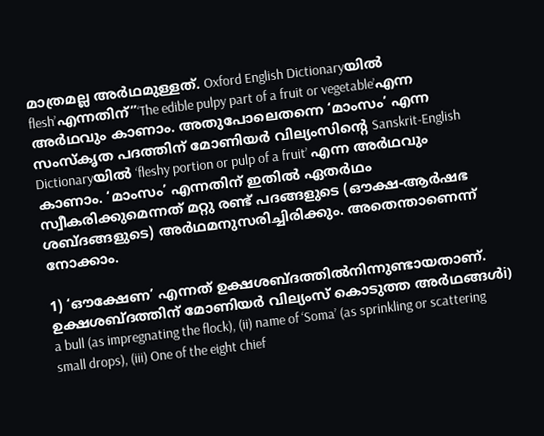മാത്രമല്ല അര്‍ഥമുള്ളത്. Oxford English Dictionaryയില്‍ flesh’എന്നതിന്”‘The edible pulpy part of a fruit or vegetable’എന്ന അര്‍ഥവും കാണാം. അതുപോലെതന്നെ ‘മാംസം’ എന്ന സംസ്‌കൃത പദത്തിന് മോണിയര്‍ വില്യംസിന്റെ Sanskrit-English Dictionaryയില്‍ ‘fleshy portion or pulp of a fruit’ എന്ന അര്‍ഥവും കാണാം. ‘മാംസം’ എന്നതിന് ഇതില്‍ ഏതര്‍ഥം സ്വീകരിക്കുമെന്നത് മറ്റു രണ്ട് പദങ്ങളുടെ (ഔക്ഷ-ആര്‍ഷഭ ശബ്ദങ്ങളുടെ) അര്‍ഥമനുസരിച്ചിരിക്കും. അതെന്താണെന്ന് നോക്കാം.

1) ‘ഔക്ഷേണ’ എന്നത് ഉക്ഷശബ്ദത്തില്‍നിന്നുണ്ടായതാണ്. ഉക്ഷശബ്ദത്തിന് മോണിയര്‍ വില്യംസ് കൊടുത്ത അര്‍ഥങ്ങള്‍i) a bull (as impregnating the flock), (ii) name of ‘Soma’ (as sprinkling or scattering small drops), (iii) One of the eight chief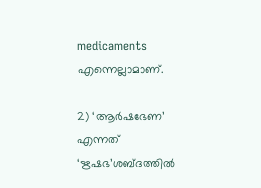medicaments  എന്നെല്ലാമാണ്.

2) ‘ആര്‍ഷഭേണ’ എന്നത് ‘ഋഷഭ’ശബ്ദത്തില്‍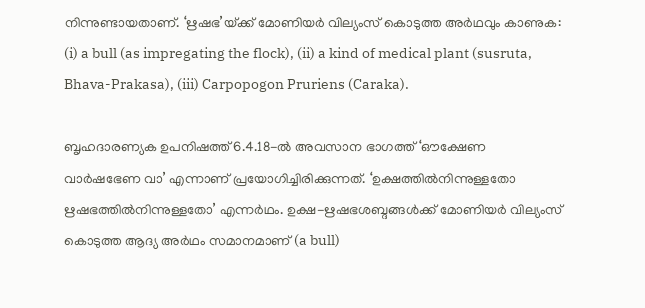നിന്നുണ്ടായതാണ്. ‘ഋഷഭ’യ്‌ക്ക് മോണിയര്‍ വില്യംസ് കൊടുത്ത അര്‍ഥവും കാണുക: (i) a bull (as impregating the flock), (ii) a kind of medical plant (susruta, Bhava-Prakasa), (iii) Carpopogon Pruriens (Caraka).

ബൃഹദാരണ്യക ഉപനിഷത്ത് 6.4.18-ല്‍ അവസാന ഭാഗത്ത് ‘ഔക്ഷേണ വാര്‍ഷഭേണ വാ’ എന്നാണ് പ്രയോഗിച്ചിരിക്കുന്നത്. ‘ഉക്ഷത്തില്‍നിന്നുള്ളതോ ഋഷഭത്തില്‍നിന്നുള്ളതോ’ എന്നര്‍ഥം. ഉക്ഷ-ഋഷഭശബ്ദങ്ങള്‍ക്ക് മോണിയര്‍ വില്യംസ് കൊടുത്ത ആദ്യ അര്‍ഥം സമാനമാണ് (a bull)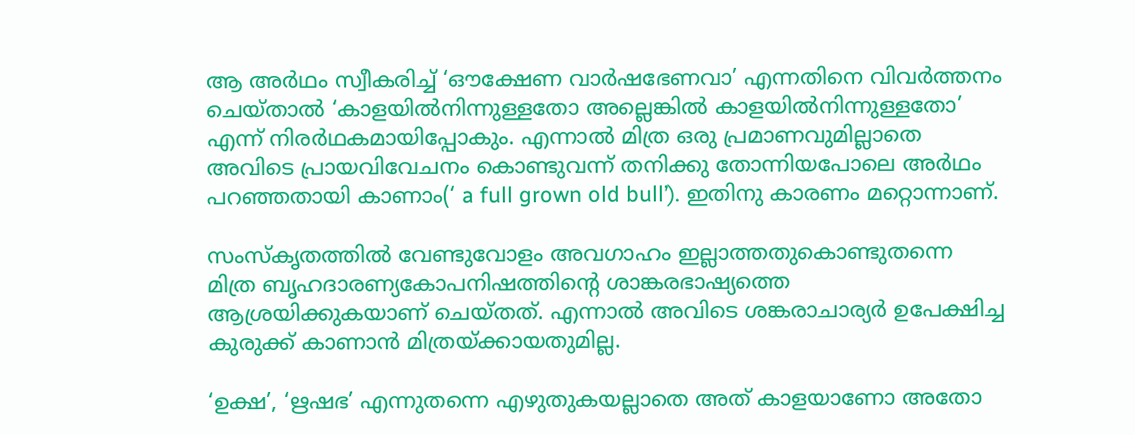ആ അര്‍ഥം സ്വീകരിച്ച് ‘ഔക്ഷേണ വാര്‍ഷഭേണവാ’ എന്നതിനെ വിവര്‍ത്തനം ചെയ്താല്‍ ‘കാളയില്‍നിന്നുള്ളതോ അല്ലെങ്കില്‍ കാളയില്‍നിന്നുള്ളതോ’ എന്ന് നിരര്‍ഥകമായിപ്പോകും. എന്നാല്‍ മിത്ര ഒരു പ്രമാണവുമില്ലാതെ അവിടെ പ്രായവിവേചനം കൊണ്ടുവന്ന് തനിക്കു തോന്നിയപോലെ അര്‍ഥം പറഞ്ഞതായി കാണാം(‘ a full grown old bull’). ഇതിനു കാരണം മറ്റൊന്നാണ്.

സംസ്‌കൃതത്തില്‍ വേണ്ടുവോളം അവഗാഹം ഇല്ലാത്തതുകൊണ്ടുതന്നെ മിത്ര ബൃഹദാരണ്യകോപനിഷത്തിന്റെ ശാങ്കരഭാഷ്യത്തെ ആശ്രയിക്കുകയാണ് ചെയ്തത്. എന്നാല്‍ അവിടെ ശങ്കരാചാര്യര്‍ ഉപേക്ഷിച്ച കുരുക്ക് കാണാന്‍ മിത്രയ്‌ക്കായതുമില്ല.

‘ഉക്ഷ’, ‘ഋഷഭ’ എന്നുതന്നെ എഴുതുകയല്ലാതെ അത് കാളയാണോ അതോ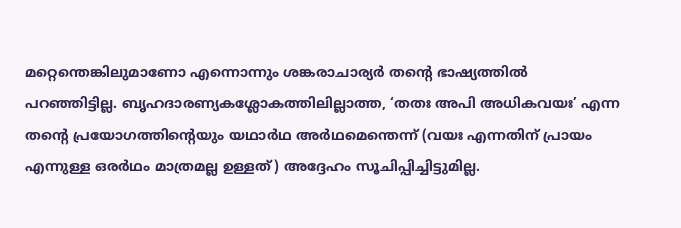മറ്റെന്തെങ്കിലുമാണോ എന്നൊന്നും ശങ്കരാചാര്യര്‍ തന്റെ ഭാഷ്യത്തില്‍ പറഞ്ഞിട്ടില്ല. ബൃഹദാരണ്യകശ്ലോകത്തിലില്ലാത്ത, ‘തതഃ അപി അധികവയഃ’ എന്ന തന്റെ പ്രയോഗത്തിന്റെയും യഥാര്‍ഥ അര്‍ഥമെന്തെന്ന് (വയഃ എന്നതിന് പ്രായം എന്നുള്ള ഒരര്‍ഥം മാത്രമല്ല ഉള്ളത്) അദ്ദേഹം സൂചിപ്പിച്ചിട്ടുമില്ല.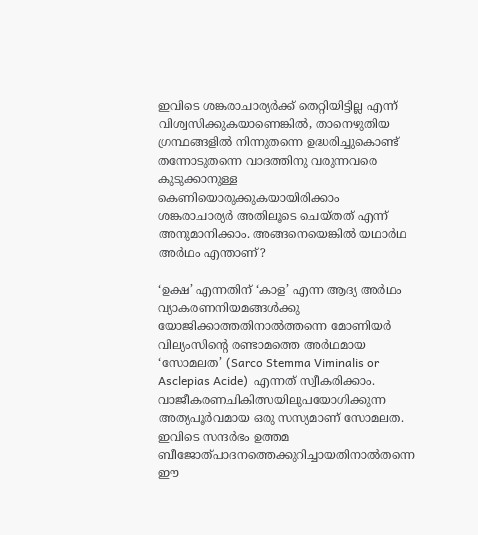ഇവിടെ ശങ്കരാചാര്യര്‍ക്ക് തെറ്റിയിട്ടില്ല എന്ന് വിശ്വസിക്കുകയാണെങ്കില്‍, താനെഴുതിയ ഗ്രന്ഥങ്ങളില്‍ നിന്നുതന്നെ ഉദ്ധരിച്ചുകൊണ്ട് തന്നോടുതന്നെ വാദത്തിനു വരുന്നവരെ കുടുക്കാനുള്ള കെണിയൊരുക്കുകയായിരിക്കാം ശങ്കരാചാര്യര്‍ അതിലൂടെ ചെയ്തത് എന്ന് അനുമാനിക്കാം. അങ്ങനെയെങ്കില്‍ യഥാര്‍ഥ അര്‍ഥം എന്താണ്?

‘ഉക്ഷ’ എന്നതിന് ‘കാള’ എന്ന ആദ്യ അര്‍ഥം വ്യാകരണനിയമങ്ങള്‍ക്കു യോജിക്കാത്തതിനാല്‍ത്തന്നെ മോണിയര്‍ വില്യംസിന്റെ രണ്ടാമത്തെ അര്‍ഥമായ ‘സോമലത’ (Sarco Stemma Viminalis or Asclepias Acide)  എന്നത് സ്വീകരിക്കാം. വാജീകരണചികിത്സയിലുപയോഗിക്കുന്ന അത്യപൂര്‍വമായ ഒരു സസ്യമാണ് സോമലത. ഇവിടെ സന്ദര്‍ഭം ഉത്തമ ബീജോത്പാദനത്തെക്കുറിച്ചായതിനാല്‍തന്നെ ഈ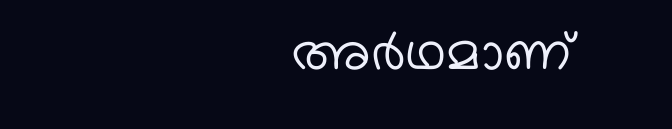അര്‍ഥമാണ്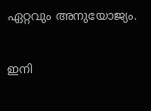ഏറ്റവും അനുയോജ്യം.

ഇനി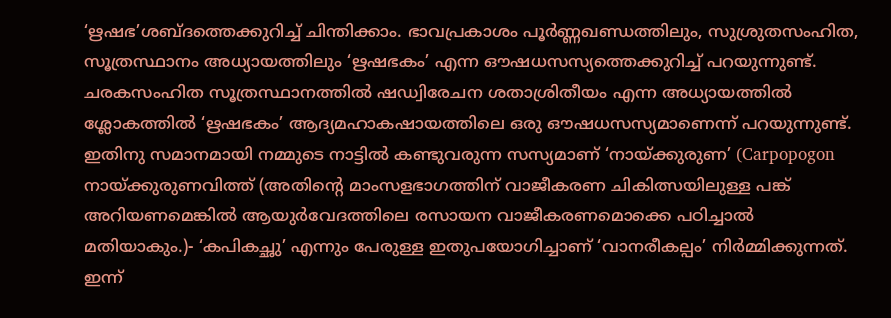‘ഋഷഭ’ശബ്ദത്തെക്കുറിച്ച് ചിന്തിക്കാം. ഭാവപ്രകാശം പൂര്‍ണ്ണഖണ്ഡത്തിലും, സുശ്രുതസംഹിത, സൂത്രസ്ഥാനം അധ്യായത്തിലും ‘ഋഷഭകം’ എന്ന ഔഷധസസ്യത്തെക്കുറിച്ച് പറയുന്നുണ്ട്. ചരകസംഹിത സൂത്രസ്ഥാനത്തില്‍ ഷഡ്വിരേചന ശതാശ്രിതീയം എന്ന അധ്യായത്തില്‍ ശ്ലോകത്തില്‍ ‘ഋഷഭകം’ ആദ്യമഹാകഷായത്തിലെ ഒരു ഔഷധസസ്യമാണെന്ന് പറയുന്നുണ്ട്. ഇതിനു സമാനമായി നമ്മുടെ നാട്ടില്‍ കണ്ടുവരുന്ന സസ്യമാണ് ‘നായ്‌ക്കുരുണ’ (Carpopogon നായ്‌ക്കുരുണവിത്ത് (അതിന്റെ മാംസളഭാഗത്തിന് വാജീകരണ ചികിത്സയിലുള്ള പങ്ക് അറിയണമെങ്കില്‍ ആയുര്‍വേദത്തിലെ രസായന വാജീകരണമൊക്കെ പഠിച്ചാല്‍ മതിയാകും.)- ‘കപികച്ഛു’ എന്നും പേരുള്ള ഇതുപയോഗിച്ചാണ് ‘വാനരീകല്പം’ നിര്‍മ്മിക്കുന്നത്. ഇന്ന്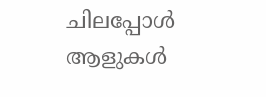ചിലപ്പോള്‍ ആളുകള്‍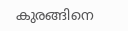കുരങ്ങിനെ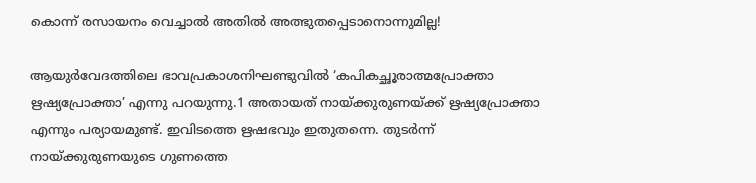കൊന്ന് രസായനം വെച്ചാല്‍ അതില്‍ അത്ഭുതപ്പെടാനൊന്നുമില്ല!

ആയുര്‍വേദത്തിലെ ഭാവപ്രകാശനിഘണ്ടുവില്‍ ‘കപികച്ഛൂരാത്മപ്രോക്താ ഋഷ്യപ്രോക്താ’ എന്നു പറയുന്നു.1 അതായത് നായ്‌ക്കുരുണയ്‌ക്ക് ഋഷ്യപ്രോക്താ എന്നും പര്യായമുണ്ട്. ഇവിടത്തെ ഋഷഭവും ഇതുതന്നെ. തുടര്‍ന്ന് നായ്‌ക്കുരുണയുടെ ഗുണത്തെ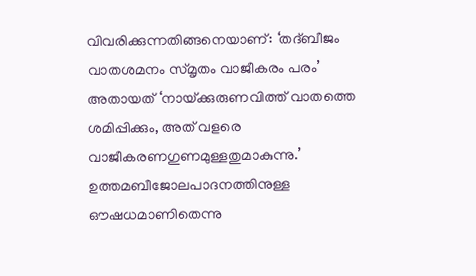വിവരിക്കുന്നതിങ്ങനെയാണ്: ‘തദ്ബീജം വാതശമനം സ്മൃതം വാജീകരം പരം’ അതായത് ‘നായ്‌ക്കുരുണവിത്ത് വാതത്തെ ശമിപ്പിക്കും, അത് വളരെ വാജീകരണഗുണമുള്ളതുമാകുന്നു.’ ഉത്തമബീജോലപാദനത്തിനുള്ള ഔഷധമാണിതെന്നു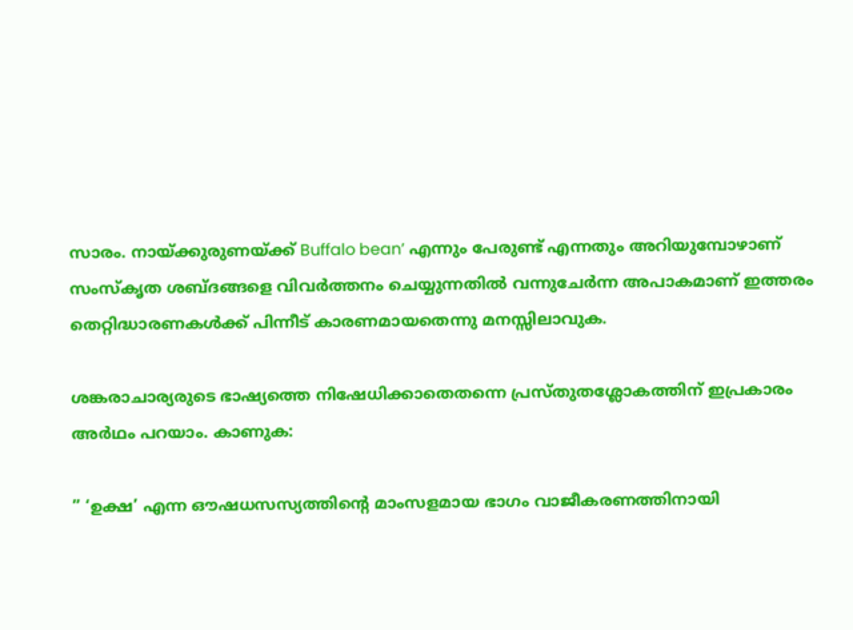സാരം. നായ്‌ക്കുരുണയ്‌ക്ക് Buffalo bean’ എന്നും പേരുണ്ട് എന്നതും അറിയുമ്പോഴാണ് സംസ്‌കൃത ശബ്ദങ്ങളെ വിവര്‍ത്തനം ചെയ്യുന്നതില്‍ വന്നുചേര്‍ന്ന അപാകമാണ് ഇത്തരം തെറ്റിദ്ധാരണകള്‍ക്ക് പിന്നീട് കാരണമായതെന്നു മനസ്സിലാവുക.

ശങ്കരാചാര്യരുടെ ഭാഷ്യത്തെ നിഷേധിക്കാതെതന്നെ പ്രസ്തുതശ്ലോകത്തിന് ഇപ്രകാരം അര്‍ഥം പറയാം. കാണുക:

” ‘ഉക്ഷ’ എന്ന ഔഷധസസ്യത്തിന്റെ മാംസളമായ ഭാഗം വാജീകരണത്തിനായി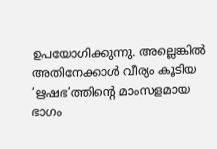ഉപയോഗിക്കുന്നു. അല്ലെങ്കില്‍ അതിനേക്കാള്‍ വീര്യം കൂടിയ ‘ഋഷഭ’ത്തിന്റെ മാംസളമായ ഭാഗം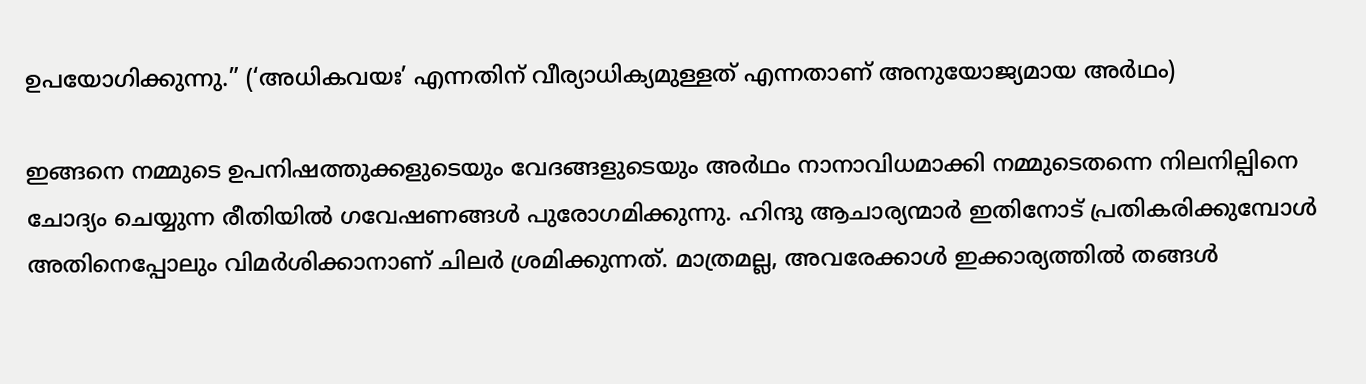ഉപയോഗിക്കുന്നു.” (‘അധികവയഃ’ എന്നതിന് വീര്യാധിക്യമുള്ളത് എന്നതാണ് അനുയോജ്യമായ അര്‍ഥം)

ഇങ്ങനെ നമ്മുടെ ഉപനിഷത്തുക്കളുടെയും വേദങ്ങളുടെയും അര്‍ഥം നാനാവിധമാക്കി നമ്മുടെതന്നെ നിലനില്പിനെ ചോദ്യം ചെയ്യുന്ന രീതിയില്‍ ഗവേഷണങ്ങള്‍ പുരോഗമിക്കുന്നു. ഹിന്ദു ആചാര്യന്മാര്‍ ഇതിനോട് പ്രതികരിക്കുമ്പോള്‍ അതിനെപ്പോലും വിമര്‍ശിക്കാനാണ് ചിലര്‍ ശ്രമിക്കുന്നത്. മാത്രമല്ല, അവരേക്കാള്‍ ഇക്കാര്യത്തില്‍ തങ്ങള്‍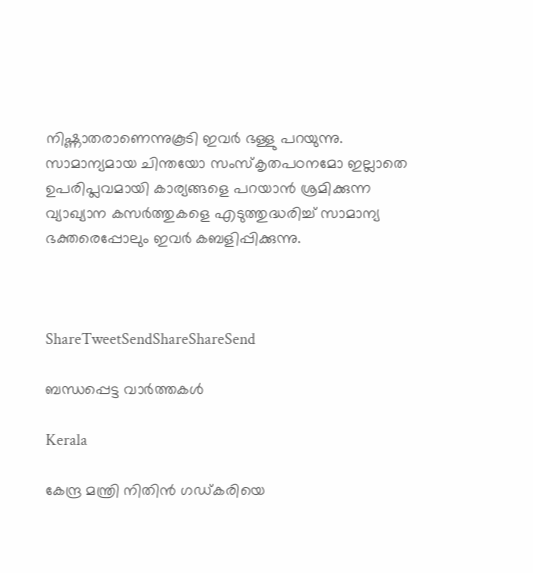നിഷ്ണാതരാണെന്നുകൂടി ഇവര്‍ ഭള്ളു പറയുന്നു. സാമാന്യമായ ചിന്തയോ സംസ്‌കൃതപഠനമോ ഇല്ലാതെ ഉപരിപ്ലവമായി കാര്യങ്ങളെ പറയാന്‍ ശ്രമിക്കുന്ന വ്യാഖ്യാന കസര്‍ത്തുകളെ എടുത്തുദ്ധരിച്ച് സാമാന്യ ഭക്തരെപ്പോലും ഇവര്‍ കബളിപ്പിക്കുന്നു.



ShareTweetSendShareShareSend

ബന്ധപ്പെട്ട വാര്‍ത്തകള്‍

Kerala

കേന്ദ്ര മന്ത്രി നിതിന്‍ ഗഡ്കരിയെ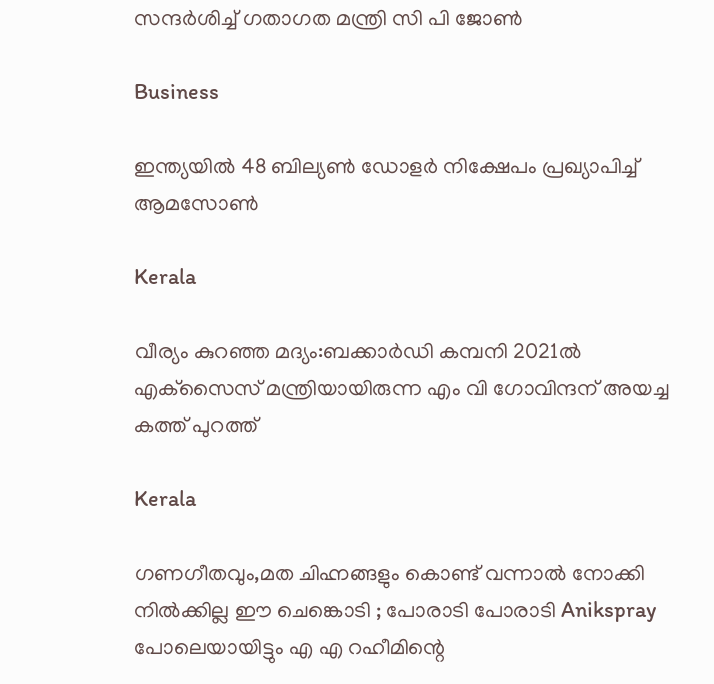സന്ദര്‍ശിച്ച് ഗതാഗത മന്ത്രി സി പി ജോണ്‍

Business

ഇന്ത്യയിൽ 48 ബില്യൺ ഡോളർ നിക്ഷേപം പ്രഖ്യാപിച്ച് ആമസോൺ

Kerala

വീര്യം കുറഞ്ഞ മദ്യം:ബക്കാര്‍ഡി കമ്പനി 2021ല്‍ എക്‌സൈസ് മന്ത്രിയായിരുന്ന എം വി ഗോവിന്ദന് അയച്ച കത്ത് പുറത്ത്

Kerala

ഗണഗീതവും,മത ചിഹ്നങ്ങളും കൊണ്ട് വന്നാൽ നോക്കി നിൽക്കില്ല ഈ ചെങ്കൊടി ; പോരാടി പോരാടി Anikspray പോലെയായിട്ടും എ എ റഹീമിന്റെ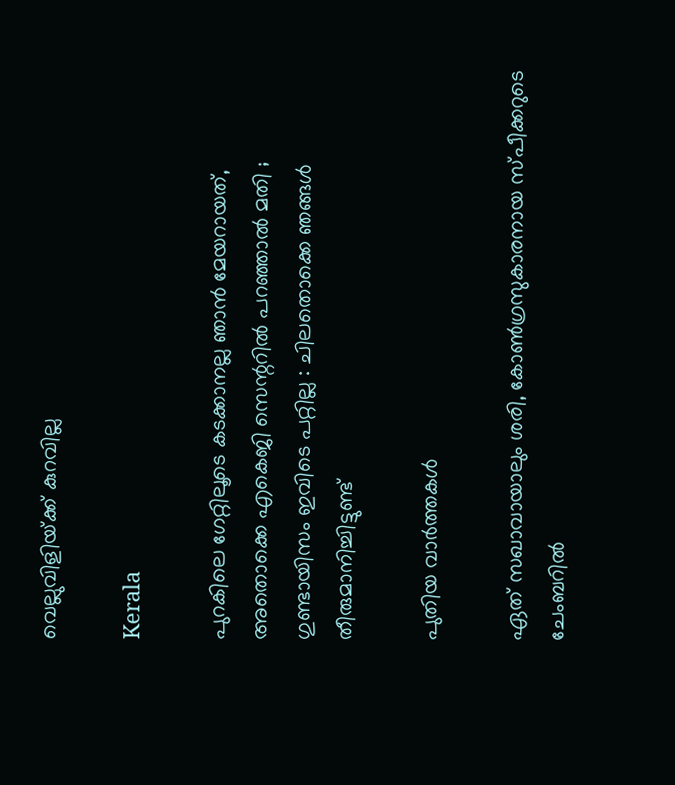വെല്ലുവിളിയ്‌ക്ക് കുറവില്ല

Kerala

പുറകിലെ ഗേറ്റിലൂടെ കടക്കാനല്ല ഞാൻ മേയറായത്, അതൊക്കെ എകെജി സെന്ററിൽ പറഞ്ഞാൽ മതി ; ഗുണ്ടായിസം ഇവിടെ പറ്റില്ല : ചിലതൊക്കെ ഞങ്ങൾ തീരുമാനിച്ചിട്ടുണ്ട്

പുതിയ വാര്‍ത്തകള്‍

ഏത് സഖാവായാലും ശരി, കോൺഗ്രസുകാരനായ സ്പീക്കറുടെ ചേംബറിൽ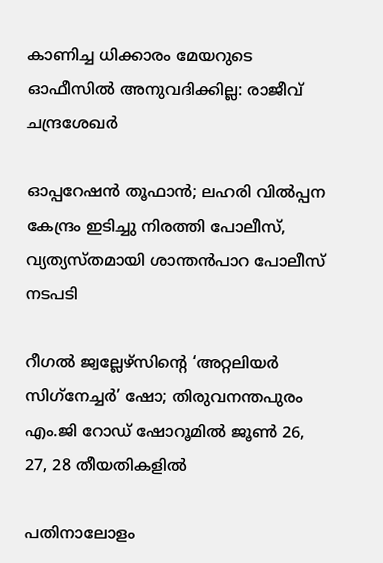കാണിച്ച ധിക്കാരം മേയറുടെ ഓഫീസിൽ അനുവദിക്കില്ല: രാജീവ് ചന്ദ്രശേഖർ

ഓപ്പറേഷന്‍ തൂഫാന്‍; ലഹരി വില്‍പ്പന കേന്ദ്രം ഇടിച്ചു നിരത്തി പോലീസ്, വ്യത്യസ്തമായി ശാന്തന്‍പാറ പോലീസ് നടപടി

റീഗല്‍ ജ്വല്ലേഴ്സിന്റെ ‘അറ്റലിയര്‍ സിഗ്‌നേച്ചര്‍’ ഷോ; തിരുവനന്തപുരം എം.ജി റോഡ് ഷോറൂമില്‍ ജൂണ്‍ 26, 27, 28 തീയതികളില്‍

പതിനാലോളം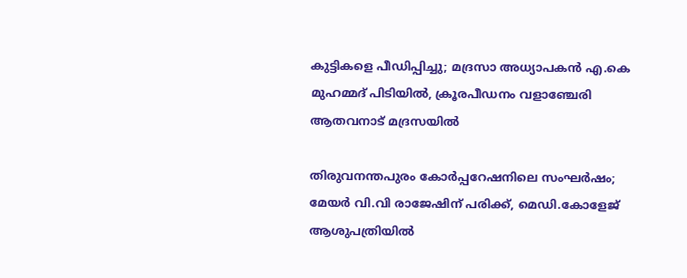കുട്ടികളെ പീഡിപ്പിച്ചു; മദ്രസാ അധ്യാപകൻ എ.കെ മുഹമ്മദ് പിടിയിൽ, ക്രൂരപീഡനം വളാഞ്ചേരി ആതവനാട് മദ്രസയിൽ

തിരുവനന്തപുരം കോർപ്പറേഷനിലെ സംഘർഷം; മേയർ വി.വി രാജേഷിന് പരിക്ക്, മെഡി.കോളേജ് ആശുപത്രിയിൽ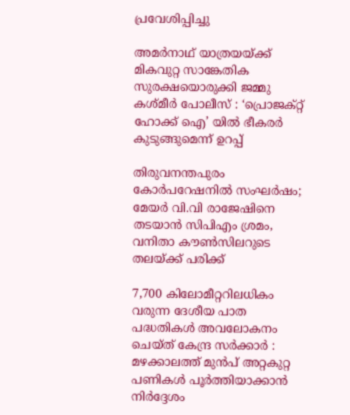പ്രവേശിപ്പിച്ചു

അമർനാഥ് യാത്രയയ്‌ക്ക് മികവുറ്റ സാങ്കേതിക സുരക്ഷയൊരുക്കി ജമ്മു കശ്മീർ പോലീസ് : ‘പ്രൊജക്റ്റ് ഹോക്ക് ഐ’ യിൽ ഭീകരർ കുടുങ്ങുമെന്ന് ഉറപ്പ്

തിരുവനന്തപുരം കോർപറേഷനിൽ സംഘർഷം; മേയർ വി.വി രാജേഷിനെ തടയാൻ സിപിഎം ശ്രമം, വനിതാ കൗൺസിലറുടെ തലയ്‌ക്ക് പരിക്ക്

7,700 കിലോമീറ്ററിലധികം വരുന്ന ദേശീയ പാത പദ്ധതികൾ അവലോകനം ചെയ്ത് കേന്ദ്ര സർക്കാർ : മഴക്കാലത്ത് മുൻപ് അറ്റകുറ്റ പണികൾ പൂർത്തിയാക്കാൻ നിർദ്ദേശം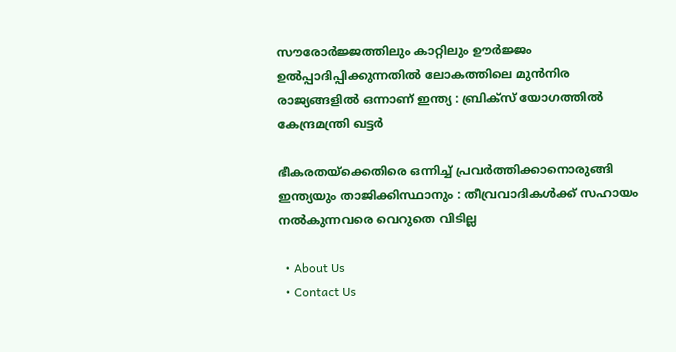സൗരോർജ്ജത്തിലും കാറ്റിലും ഊർജ്ജം ഉൽപ്പാദിപ്പിക്കുന്നതിൽ ലോകത്തിലെ മുൻനിര രാജ്യങ്ങളിൽ ഒന്നാണ് ഇന്ത്യ : ബ്രിക്സ് യോഗത്തിൽ കേന്ദ്രമന്ത്രി ഖട്ടർ

ഭീകരതയ്‌ക്കെതിരെ ഒന്നിച്ച് പ്രവർത്തിക്കാനൊരുങ്ങി ഇന്ത്യയും താജിക്കിസ്ഥാനും : തീവ്രവാദികൾക്ക് സഹായം നൽകുന്നവരെ വെറുതെ വിടില്ല

  • About Us
  • Contact Us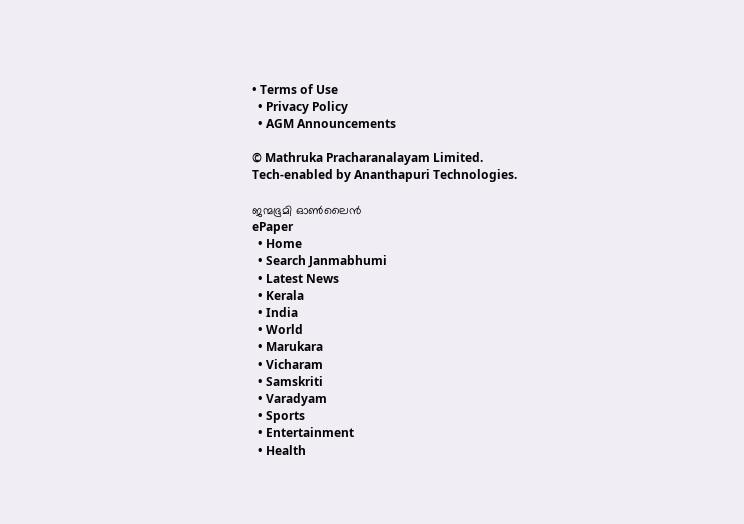• Terms of Use
  • Privacy Policy
  • AGM Announcements

© Mathruka Pracharanalayam Limited.
Tech-enabled by Ananthapuri Technologies.

ജന്മഭൂമി ഓണ്‍ലൈന്‍
ePaper
  • Home
  • Search Janmabhumi
  • Latest News
  • Kerala
  • India
  • World
  • Marukara
  • Vicharam
  • Samskriti
  • Varadyam
  • Sports
  • Entertainment
  • Health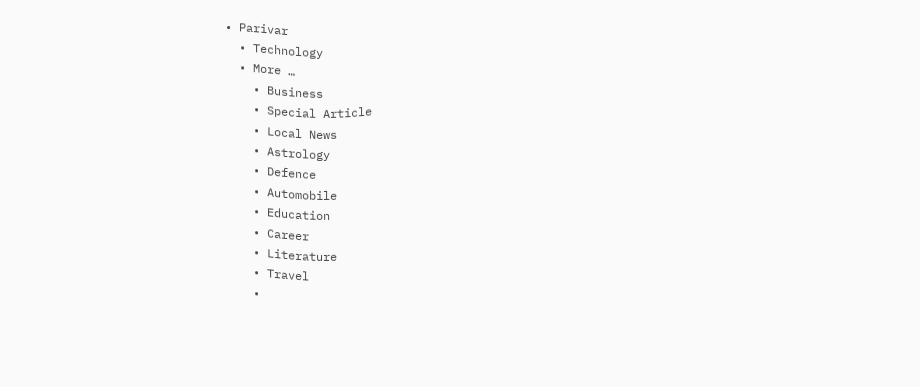• Parivar
  • Technology
  • More …
    • Business
    • Special Article
    • Local News
    • Astrology
    • Defence
    • Automobile
    • Education
    • Career
    • Literature
    • Travel
    •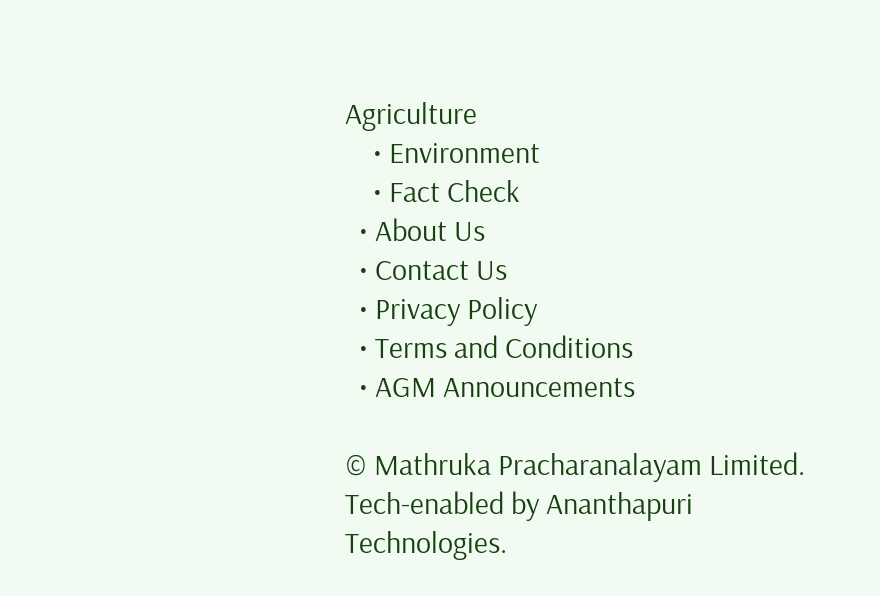Agriculture
    • Environment
    • Fact Check
  • About Us
  • Contact Us
  • Privacy Policy
  • Terms and Conditions
  • AGM Announcements

© Mathruka Pracharanalayam Limited.
Tech-enabled by Ananthapuri Technologies.